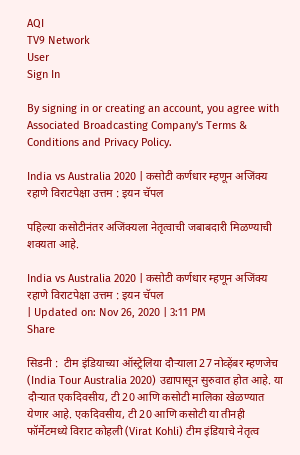AQI
TV9 Network
User
Sign In

By signing in or creating an account, you agree with Associated Broadcasting Company's Terms & Conditions and Privacy Policy.

India vs Australia 2020 | कसोटी कर्णधार म्हणून अजिंक्य रहाणे विराटपेक्षा उत्तम : इयन चॅपल

पहिल्या कसोटीनंतर अजिंक्यला नेतृत्वाची जबाबदारी मिळण्याची शक्यता आहे.

India vs Australia 2020 | कसोटी कर्णधार म्हणून अजिंक्य रहाणे विराटपेक्षा उत्तम : इयन चॅपल
| Updated on: Nov 26, 2020 | 3:11 PM
Share

सिडनी :  टीम इंडियाच्या ऑस्ट्रेलिया दौऱ्याला 27 नोव्हेंबर म्हणजेच (India Tour Australia 2020) उद्यापासून सुरुवात होत आहे. या दौऱ्यात एकदिवसीय, टी 20 आणि कसोटी मालिका खेळण्यात येणार आहे. एकदिवसीय, टी 20 आणि कसोटी या तीनही फॉर्मेटमध्ये विराट कोहली (Virat Kohli) टीम इंडियाचे नेतृत्व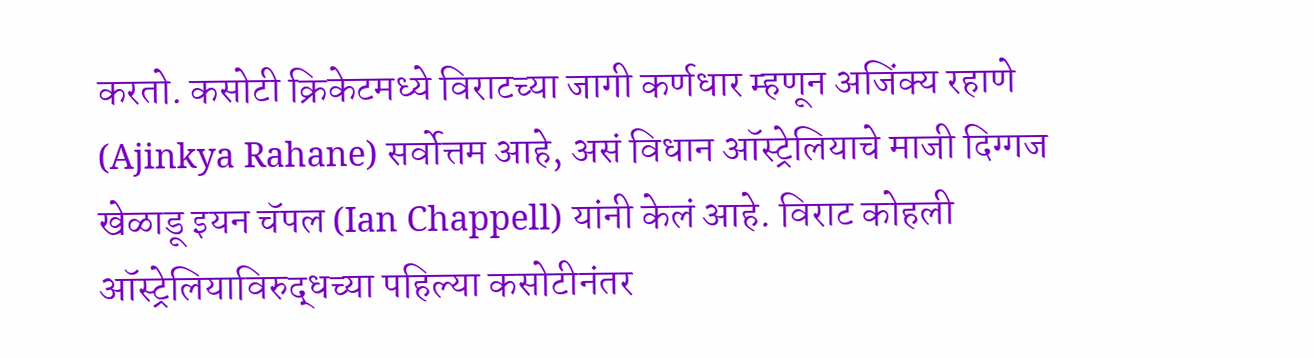करतो. कसोटी क्रिकेटमध्ये विराटच्या जागी कर्णधार म्हणून अजिंक्य रहाणे (Ajinkya Rahane) सर्वोत्तम आहे, असं विधान ऑस्ट्रेलियाचे माजी दिग्गज खेळाडू इयन चॅपल (Ian Chappell) यांनी केलं आहे. विराट कोहली ऑस्ट्रेलियाविरुद्धच्या पहिल्या कसोटीनंतर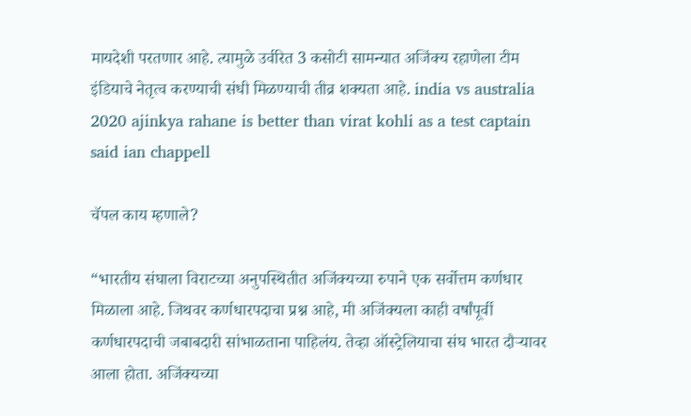मायदेशी परतणार आहे. त्यामुळे उर्वरित 3 कसोटी सामन्यात अजिंक्य रहाणेला टीम इंडियाचे नेतृत्व करण्याची संधी मिळण्याची तीव्र शक्यता आहे. india vs australia 2020 ajinkya rahane is better than virat kohli as a test captain said ian chappell

चॅपल काय म्हणाले?

“भारतीय संघाला विराटच्या अनुपस्थितीत अजिंक्यच्या रुपाने एक सर्वोत्तम कर्णधार मिळाला आहे. जिथवर कर्णधारपदाचा प्रश्न आहे, मी अजिंक्यला काही वर्षांपूर्वी कर्णधारपदाची जबाबदारी सांभाळताना पाहिलंय. तेव्हा ऑस्ट्रेलियाचा संघ भारत दौऱ्यावर आला होता. अजिंक्यच्या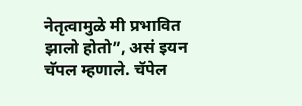नेतृत्वामुळे मी प्रभावित झालो होतो”, असं इयन चॅपल म्हणाले. चॅपेल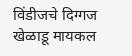विंडीजचे दिग्गज खेळाडू मायकल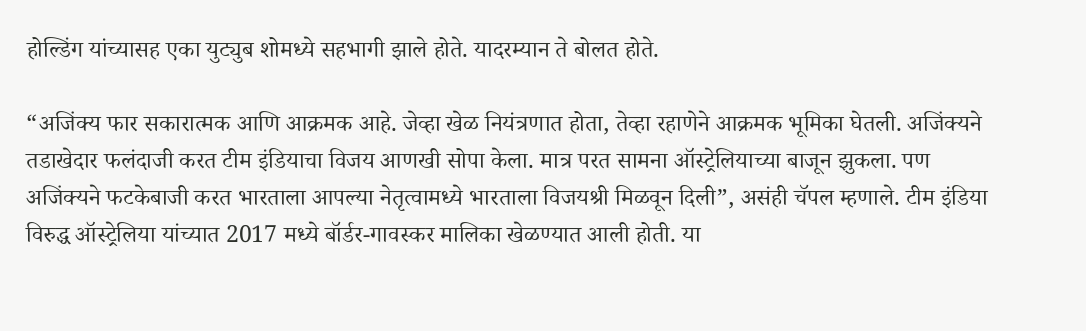होल्डिंग यांच्यासह एका युट्युब शोमध्ये सहभागी झाले होते. यादरम्यान ते बोलत होते.

“अजिंक्य फार सकारात्मक आणि आक्रमक आहे. जेव्हा खेळ नियंत्रणात होता, तेव्हा रहाणेने आक्रमक भूमिका घेतली. अजिंक्यने तडाखेदार फलंदाजी करत टीम इंडियाचा विजय आणखी सोपा केला. मात्र परत सामना ऑस्ट्रेलियाच्या बाजून झुकला. पण अजिंक्यने फटकेबाजी करत भारताला आपल्या नेतृत्वामध्ये भारताला विजयश्री मिळवून दिली”, असंही चॅपल म्हणाले. टीम इंडिया विरुद्ध ऑस्ट्रेलिया यांच्यात 2017 मध्ये बॉर्डर-गावस्कर मालिका खेळण्यात आली होती. या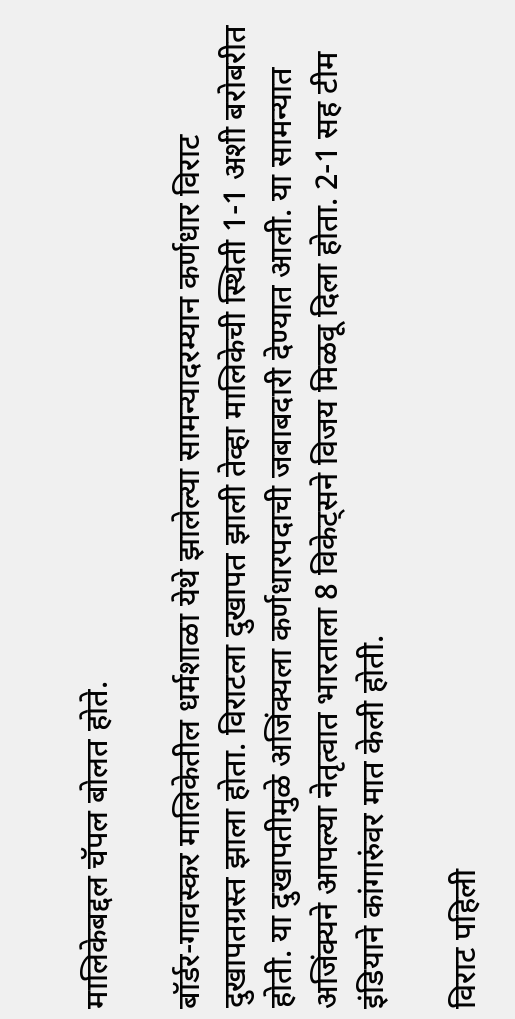मालिकेबद्दल चॅपल बोलत होते.

बॉर्डर-गावस्कर मालिकेतील धर्मशाळा येथे झालेल्या सामन्यादरम्यान कर्णधार विराट दुखापतग्रस्त झाला होता. विराटला दुखापत झाली तेव्हा मालिकेची स्थिती 1-1 अशी बरोबरीत होती. या दुखापतीमुळे अजिंक्यला कर्णधारपदाची जबाबदारी देण्यात आली. या सामन्यात अजिंक्यने आपल्या नेतृत्वात भारताला 8 विकेट्सने विजय मिळवू दिला होता. 2-1 सह टीम इंडियाने कांगारुंवर मात केली होती.

विराट पहिली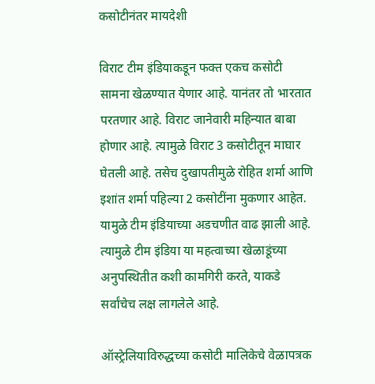कसोटीनंतर मायदेशी

विराट टीम इंडियाकडून फक्त एकच कसोटी सामना खेळण्यात येणार आहे. यानंतर तो भारतात परतणार आहे. विराट जानेवारी महिन्यात बाबा होणार आहे. त्यामुळे विराट 3 कसोटीतून माघार घेतली आहे. तसेच दुखापतीमुळे रोहित शर्मा आणि इशांत शर्मा पहिल्या 2 कसोटींना मुकणार आहेत. यामुळे टीम इंडियाच्या अडचणीत वाढ झाली आहे. त्यामुळे टीम इंडिया या महत्वाच्या खेळाडूंच्या अनुपस्थितीत कशी कामगिरी करते, याकडे सर्वांचेच लक्ष लागलेले आहे.

ऑस्ट्रेलियाविरुद्धच्या कसोटी मालिकेचे वेळापत्रक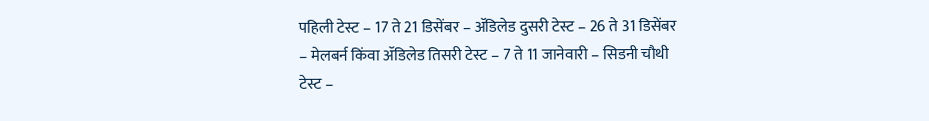पहिली टेस्ट – 17 ते 21 डिसेंबर – ॲडिलेड दुसरी टेस्ट – 26 ते 31 डिसेंबर – मेलबर्न किंवा ॲडिलेड तिसरी टेस्ट – 7 ते 11 जानेवारी – सिडनी चौथी टेस्ट –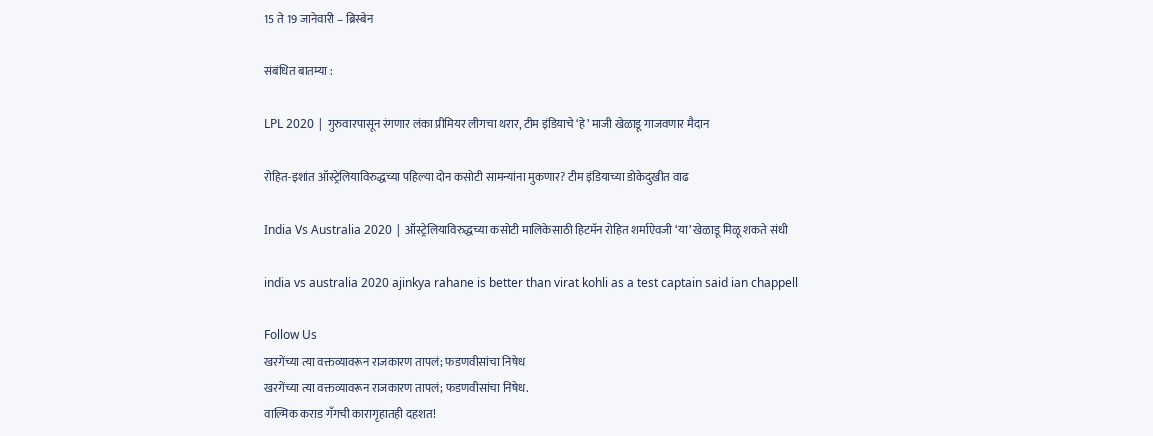15 ते 19 जानेवारी – ब्रिस्बेन

संबंधित बातम्या :

LPL 2020 | गुरुवारपासून रंगणार लंका प्रीमियर लीगचा थरार, टीम इंडियाचे ‘हे’ माजी खेळाडू गाजवणार मैदान

रोहित-इशांत ऑस्ट्रेलियाविरुद्धच्या पहिल्या दोन कसोटी सामन्यांना मुकणार? टीम इंडियाच्या डोकेदुखीत वाढ

India Vs Australia 2020 | ऑस्ट्रेलियाविरुद्धच्या कसोटी मालिकेसाठी हिटमॅन रोहित शर्माऐवजी ‘या’ खेळाडू मिळू शकते संधी

india vs australia 2020 ajinkya rahane is better than virat kohli as a test captain said ian chappell

Follow Us
खरगेंच्या त्या वक्तव्यावरून राजकारण तापलं; फडणवीसांचा निषेध
खरगेंच्या त्या वक्तव्यावरून राजकारण तापलं; फडणवीसांचा निषेध.
वाल्मिक कराड गँगची कारागृहातही दहशत!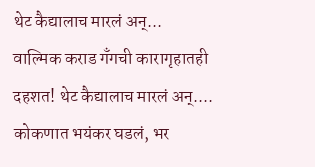थेट कैद्यालाच मारलं अन्...
वाल्मिक कराड गँगची कारागृहातही दहशत! थेट कैद्यालाच मारलं अन्....
कोकणात भयंकर घडलं, भर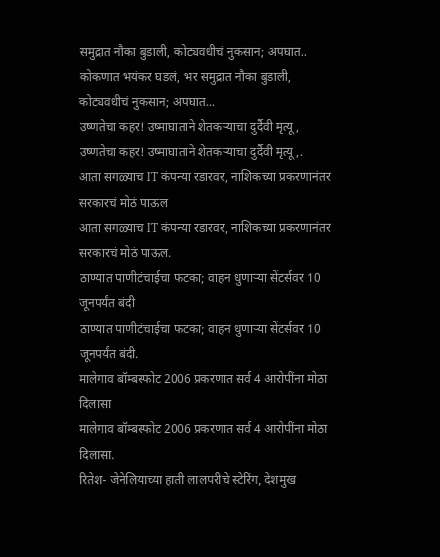समुद्रात नौका बुडाली, कोट्यवधीचं नुकसान; अपघात..
कोकणात भयंकर घडलं, भर समुद्रात नौका बुडाली, कोट्यवधीचं नुकसान; अपघात...
उष्णतेचा कहर! उष्माघाताने शेतकऱ्याचा दुर्दैवी मृत्यू,
उष्णतेचा कहर! उष्माघाताने शेतकऱ्याचा दुर्दैवी मृत्यू,.
आता सगळ्याच IT कंपन्या रडारवर, नाशिकच्या प्रकरणानंतर सरकारचं मोठं पाऊल
आता सगळ्याच IT कंपन्या रडारवर, नाशिकच्या प्रकरणानंतर सरकारचं मोठं पाऊल.
ठाण्यात पाणीटंचाईचा फटका; वाहन धुणाऱ्या सेंटर्सवर 10 जूनपर्यंत बंदी
ठाण्यात पाणीटंचाईचा फटका; वाहन धुणाऱ्या सेंटर्सवर 10 जूनपर्यंत बंदी.
मालेगाव बॉम्बस्फोट 2006 प्रकरणात सर्व 4 आरोपींना मोठा दिलासा
मालेगाव बॉम्बस्फोट 2006 प्रकरणात सर्व 4 आरोपींना मोठा दिलासा.
रितेश- जेनेलियाच्या हाती लालपरीचे स्टेरिंग, देशमुख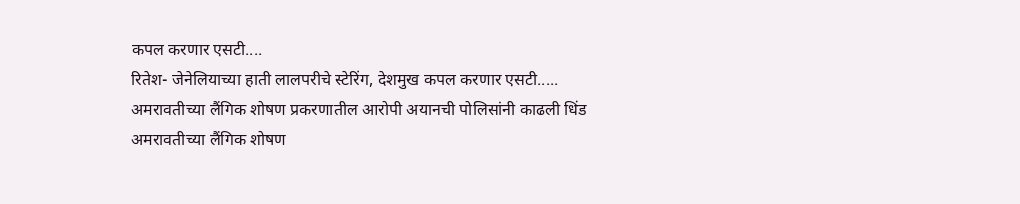कपल करणार एसटी....
रितेश- जेनेलियाच्या हाती लालपरीचे स्टेरिंग, देशमुख कपल करणार एसटी.....
अमरावतीच्या लैंगिक शोषण प्रकरणातील आरोपी अयानची पोलिसांनी काढली धिंड
अमरावतीच्या लैंगिक शोषण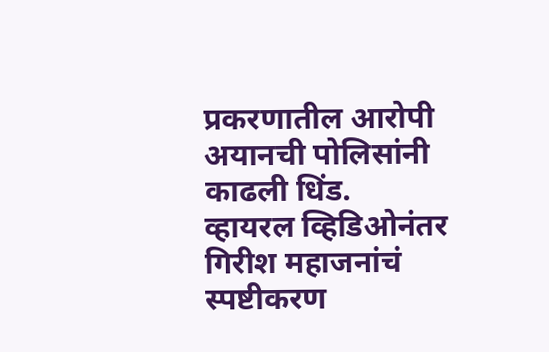प्रकरणातील आरोपी अयानची पोलिसांनी काढली धिंड.
व्हायरल व्हिडिओनंतर गिरीश महाजनांचं स्पष्टीकरण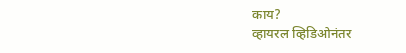काय?
व्हायरल व्हिडिओनंतर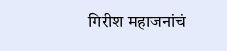गिरीश महाजनांचं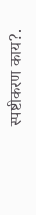स्पष्टीकरण काय?.